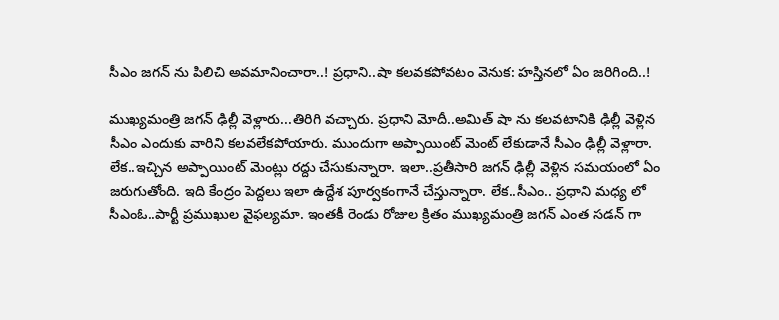సీఎం జగన్ ను పిలిచి అవమానించారా..! ప్రధాని..షా కలవకపోవటం వెనుక: హస్తినలో ఏం జరిగింది..!

ముఖ్యమంత్రి జగన్ ఢిల్లీ వెళ్లారు...తిరిగి వచ్చారు. ప్రధాని మోదీ..అమిత్ షా ను కలవటానికి ఢిల్లీ వెళ్లిన సీఎం ఎందుకు వారిని కలవలేకపోయారు. ముందుగా అప్పాయింట్ మెంట్ లేకుడానే సీఎం ఢిల్లీ వెళ్లారా. లేక..ఇచ్చిన అప్పాయింట్ మెంట్లు రద్దు చేసుకున్నారా. ఇలా..ప్రతీసారి జగన్ ఢిల్లీ వెళ్లిన సమయంలో ఏం జరుగుతోంది. ఇది కేంద్రం పెద్దలు ఇలా ఉద్దేశ పూర్వకంగానే చేస్తున్నారా. లేక..సీఎం.. ప్రధాని మధ్య లో సీఎంఓ..పార్టీ ప్రముఖుల వైఫల్యమా. ఇంతకీ రెండు రోజుల క్రితం ముఖ్యమంత్రి జగన్ ఎంత సడన్ గా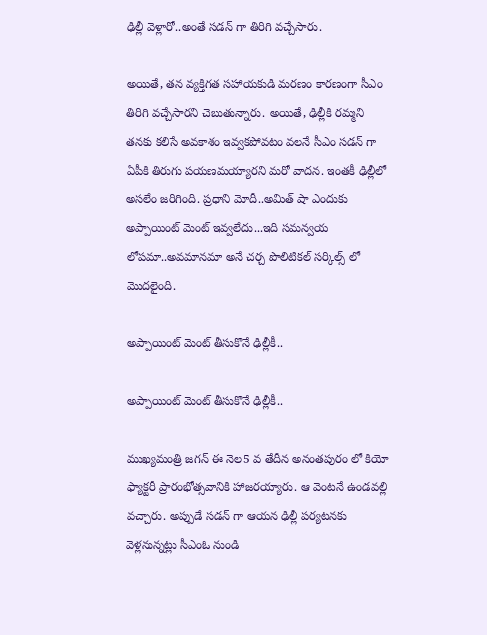ఢిల్లీ వెళ్లారో..అంతే సడన్ గా తిరిగి వచ్చేసారు.

అయితే, తన వ్యక్తిగత సహాయకుడి మరణం కారణంగా సీఎం తిరిగి వచ్చేసారని చెబుతున్నారు. అయితే, ఢిల్లీకి రమ్మని తనకు కలిసే అవకాశం ఇవ్వకపోవటం వలనే సీఎం సడన్ గా ఏపీకి తిరుగు పయణమయ్యారని మరో వాదన. ఇంతకీ ఢిల్లీలో అసలేం జరిగింది. ప్రధాని మోదీ..అమిత్ షా ఎందుకు అప్పాయింట్ మెంట్ ఇవ్వలేదు...ఇది సమన్వయ లోపమా..అవమానమా అనే చర్చ పొలిటికల్ సర్కిల్స్ లో మొదలైంది.

అప్పాయింట్ మెంట్ తీసుకొనే ఢిల్లీకీ..

అప్పాయింట్ మెంట్ తీసుకొనే ఢిల్లీకీ..

ముఖ్యమంత్రి జగన్ ఈ నెల5 వ తేదీన అనంతపురం లో కియో ఫ్యాక్టరీ ప్రారంభోత్సవానికి హాజరయ్యారు. ఆ వెంటనే ఉండవల్లి వచ్చారు. అప్పుడే సడన్ గా ఆయన ఢిల్లీ పర్యటనకు వెళ్లనున్నట్లు సీఎంఓ నుండి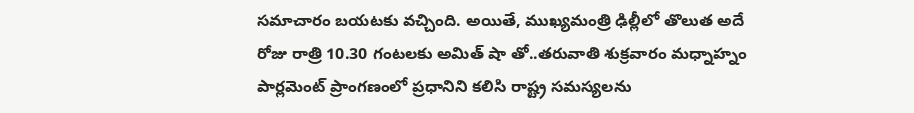సమాచారం బయటకు వచ్చింది. అయితే, ముఖ్యమంత్రి ఢిల్లీలో తొలుత అదే రోజు రాత్రి 10.30 గంటలకు అమిత్ షా తో..తరువాతి శుక్రవారం మధ్నాహ్నం పార్లమెంట్ ప్రాంగణంలో ప్రధానిని కలిసి రాష్ట్ర సమస్యలను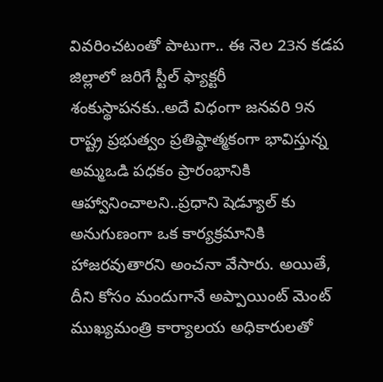వివరించటంతో పాటుగా.. ఈ నెల 23న కడప జిల్లాలో జరిగే స్టీల్ ఫ్యాక్టరీ శంకుస్థాపనకు..అదే విధంగా జనవరి 9న రాష్ట్ర ప్రభుత్వం ప్రతిష్ఠాత్మకంగా భావిస్తున్న అమ్మఒడి పధకం ప్రారంభానికి ఆహ్వానించాలని..ప్రధాని షెడ్యూల్ కు అనుగుణంగా ఒక కార్యక్రమానికి హాజరవుతారని అంచనా వేసారు. అయితే, దీని కోసం మందుగానే అప్పాయింట్ మెంట్ ముఖ్యమంత్రి కార్యాలయ అధికారులతో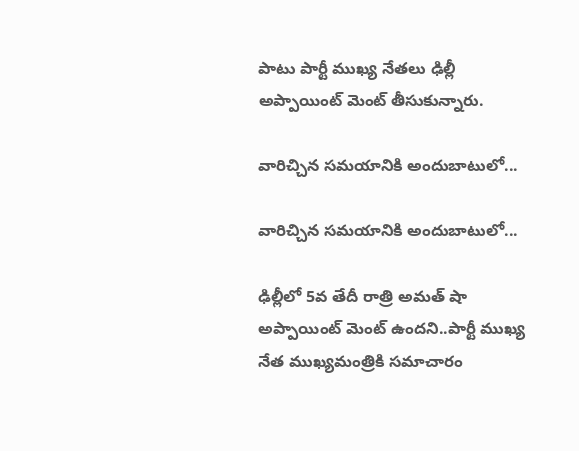పాటు పార్టీ ముఖ్య నేతలు ఢిల్లీ అప్పాయింట్ మెంట్ తీసుకున్నారు.

వారిచ్చిన సమయానికి అందుబాటులో...

వారిచ్చిన సమయానికి అందుబాటులో...

ఢిల్లీలో 5వ తేదీ రాత్రి అమత్ షా అప్పాయింట్ మెంట్ ఉందని..పార్టీ ముఖ్య నేత ముఖ్యమంత్రికి సమాచారం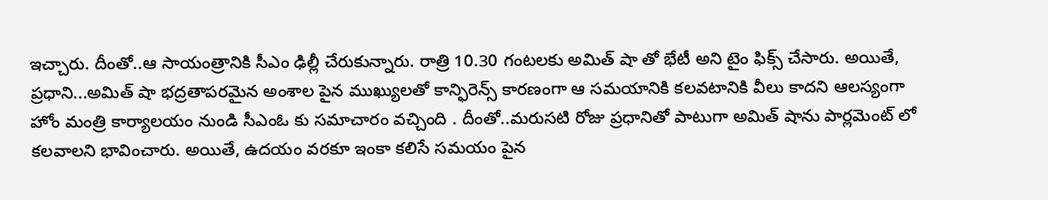ఇచ్చారు. దీంతో..ఆ సాయంత్రానికి సీఎం ఢిల్లీ చేరుకున్నారు. రాత్రి 10.30 గంటలకు అమిత్ షా తో భేటీ అని టైం ఫిక్స్ చేసారు. అయితే, ప్రధాని...అమిత్ షా భద్రతాపరమైన అంశాల పైన ముఖ్యులతో కాన్ఫిరెన్స్ కారణంగా ఆ సమయానికి కలవటానికి వీలు కాదని ఆలస్యంగా హోం మంత్రి కార్యాలయం నుండి సీఎంఓ కు సమాచారం వచ్చింది . దీంతో..మరుసటి రోజు ప్రధానితో పాటుగా అమిత్ షాను పార్లమెంట్ లో కలవాలని భావించారు. అయితే, ఉదయం వరకూ ఇంకా కలిసే సమయం పైన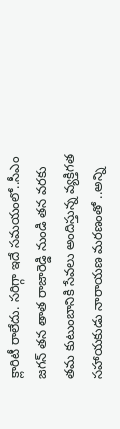క్లారిటీ రాలేదు. సరిగ్గా ఇదే సమయంలో..సీఎం జగన్ తన తాత రాజారెడ్డి నుండి తన వరకు తమ కుటుంబానికి సేవలు అందిస్తున్న వ్యక్తిగత సహాయకుడు నారాయణ మరణంతో ..అన్ని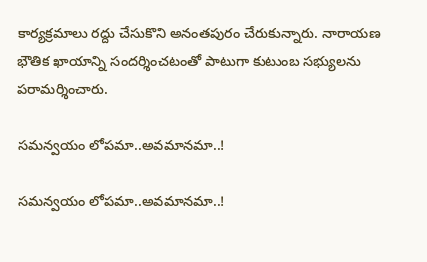కార్యక్రమాలు రద్దు చేసుకొని అనంతపురం చేరుకున్నారు. నారాయణ భౌతిక ఖాయాన్ని సందర్శించటంతో పాటుగా కుటుంబ సభ్యులను పరామర్శించారు.

సమన్వయం లోపమా..అవమానమా..!

సమన్వయం లోపమా..అవమానమా..!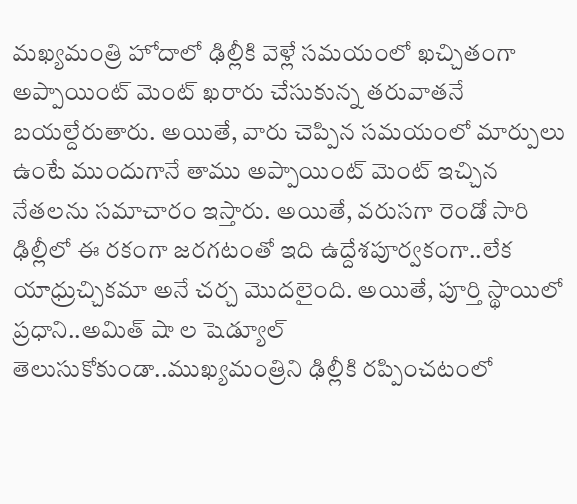మఖ్యమంత్రి హోదాలో ఢిల్లీకి వెళ్లే సమయంలో ఖచ్చితంగా అప్పాయింట్ మెంట్ ఖరారు చేసుకున్న తరువాతనే బయల్దేరుతారు. అయితే, వారు చెప్పిన సమయంలో మార్పులు ఉంటే ముందుగానే తాము అప్పాయింట్ మెంట్ ఇచ్చిన నేతలను సమాచారం ఇస్తారు. అయితే, వరుసగా రెండో సారి ఢిల్లీలో ఈ రకంగా జరగటంతో ఇది ఉద్దేశపూర్వకంగా..లేక యాధ్రుచ్చికమా అనే చర్చ మొదలైంది. అయితే, పూర్తి స్థాయిలో ప్రధాని..అమిత్ షా ల షెడ్యూల్ తెలుసుకోకుండా..ముఖ్యమంత్రిని ఢిల్లీకి రప్పించటంలో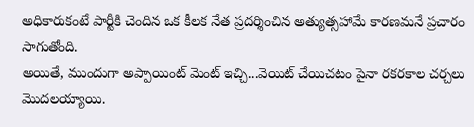అధికారుకంటే పార్టీకి చెందిన ఒక కీలక నేత ప్రదర్శించిన అత్యుత్సహామే కారణమనే ప్రచారం సాగుతోంది.
అయితే, ముందుగా అప్పాయింట్ మెంట్ ఇచ్చి...వెయిట్ చేయిచటం పైనా రకరకాల చర్చలు మొదలయ్యాయి.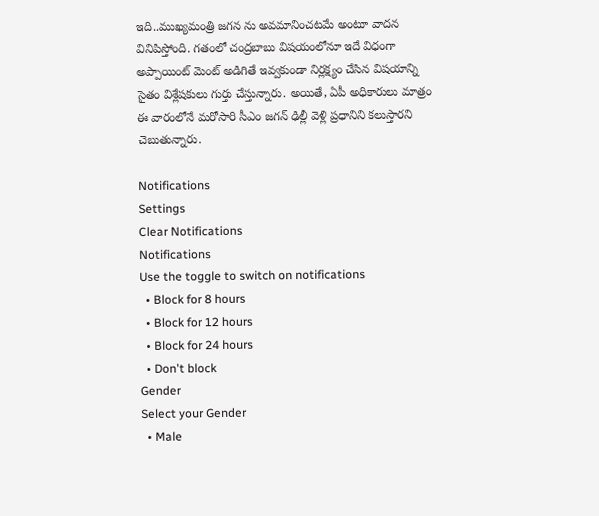ఇది..ముఖ్యమంత్రి జగన ను అవమానించటమే అంటూ వాదన వినిపిస్తోంది. గతంలో చంద్రబాబు విషయంలోనూ ఇదే విధంగా అప్పాయింట్ మెంట్ అడిగితే ఇవ్వకుండా నిర్లక్ష్యం చేసిన విషయాన్ని సైతం విశ్లేషకులు గుర్తు చేస్తున్నారు. అయితే, ఏపీ అధికారులు మాత్రం ఈ వారంలోనే మరోసారి సీఎం జగన్ ఢిల్లీ వెళ్లి ప్రధానిని కలుస్తారని చెబుతున్నారు.

Notifications
Settings
Clear Notifications
Notifications
Use the toggle to switch on notifications
  • Block for 8 hours
  • Block for 12 hours
  • Block for 24 hours
  • Don't block
Gender
Select your Gender
  • Male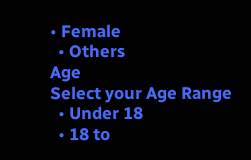• Female
  • Others
Age
Select your Age Range
  • Under 18
  • 18 to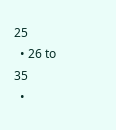25
  • 26 to 35
  •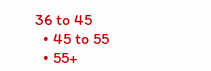36 to 45
  • 45 to 55
  • 55+